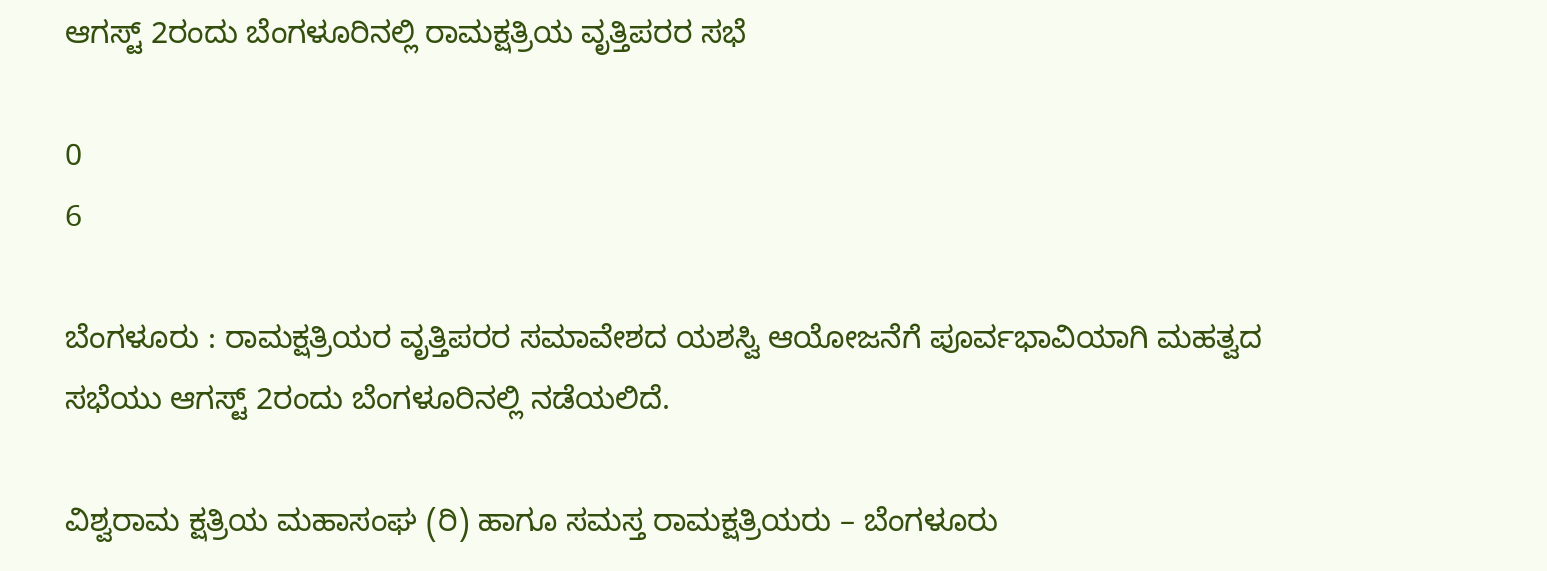ಆಗಸ್ಟ್ 2ರಂದು ಬೆಂಗಳೂರಿನಲ್ಲಿ ರಾಮಕ್ಷತ್ರಿಯ ವೃತ್ತಿಪರರ ಸಭೆ

0
6

ಬೆಂಗಳೂರು : ರಾಮಕ್ಷತ್ರಿಯರ ವೃತ್ತಿಪರರ ಸಮಾವೇಶದ ಯಶಸ್ವಿ ಆಯೋಜನೆಗೆ ಪೂರ್ವಭಾವಿಯಾಗಿ ಮಹತ್ವದ ಸಭೆಯು ಆಗಸ್ಟ್‌ 2ರಂದು ಬೆಂಗಳೂರಿನಲ್ಲಿ ನಡೆಯಲಿದೆ.

ವಿಶ್ವರಾಮ ಕ್ಷತ್ರಿಯ ಮಹಾಸಂಘ (ರಿ) ಹಾಗೂ ಸಮಸ್ತ ರಾಮಕ್ಷತ್ರಿಯರು – ಬೆಂಗಳೂರು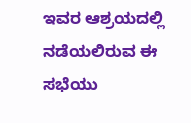ಇವರ ಆಶ್ರಯದಲ್ಲಿ ನಡೆಯಲಿರುವ ಈ ಸಭೆಯು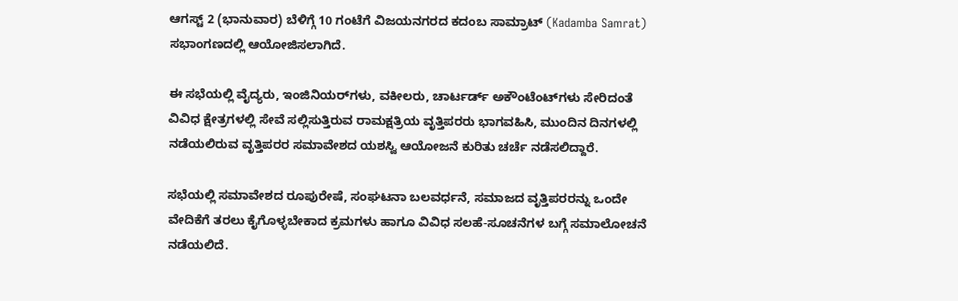ಆಗಸ್ಟ್‌ 2 (ಭಾನುವಾರ) ಬೆಳಿಗ್ಗೆ 10 ಗಂಟೆಗೆ ವಿಜಯನಗರದ ಕದಂಬ ಸಾಮ್ರಾಟ್ (Kadamba Samrat) ಸಭಾಂಗಣದಲ್ಲಿ ಆಯೋಜಿಸಲಾಗಿದೆ.

ಈ ಸಭೆಯಲ್ಲಿ ವೈದ್ಯರು, ಇಂಜಿನಿಯರ್‌ಗಳು, ವಕೀಲರು, ಚಾರ್ಟರ್ಡ್ ಅಕೌಂಟೆಂಟ್‌ಗಳು ಸೇರಿದಂತೆ ವಿವಿಧ ಕ್ಷೇತ್ರಗಳಲ್ಲಿ ಸೇವೆ ಸಲ್ಲಿಸುತ್ತಿರುವ ರಾಮಕ್ಷತ್ರಿಯ ವೃತ್ತಿಪರರು ಭಾಗವಹಿಸಿ, ಮುಂದಿನ ದಿನಗಳಲ್ಲಿ ನಡೆಯಲಿರುವ ವೃತ್ತಿಪರರ ಸಮಾವೇಶದ ಯಶಸ್ವಿ ಆಯೋಜನೆ ಕುರಿತು ಚರ್ಚೆ ನಡೆಸಲಿದ್ದಾರೆ.

ಸಭೆಯಲ್ಲಿ ಸಮಾವೇಶದ ರೂಪುರೇಷೆ, ಸಂಘಟನಾ ಬಲವರ್ಧನೆ, ಸಮಾಜದ ವೃತ್ತಿಪರರನ್ನು ಒಂದೇ ವೇದಿಕೆಗೆ ತರಲು ಕೈಗೊಳ್ಳಬೇಕಾದ ಕ್ರಮಗಳು ಹಾಗೂ ವಿವಿಧ ಸಲಹೆ-ಸೂಚನೆಗಳ ಬಗ್ಗೆ ಸಮಾಲೋಚನೆ ನಡೆಯಲಿದೆ.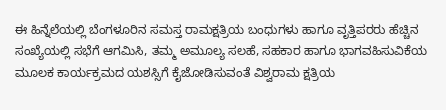ಈ ಹಿನ್ನೆಲೆಯಲ್ಲಿ ಬೆಂಗಳೂರಿನ ಸಮಸ್ತ ರಾಮಕ್ಷತ್ರಿಯ ಬಂಧುಗಳು ಹಾಗೂ ವೃತ್ತಿಪರರು ಹೆಚ್ಚಿನ ಸಂಖ್ಯೆಯಲ್ಲಿ ಸಭೆಗೆ ಆಗಮಿಸಿ, ತಮ್ಮ ಅಮೂಲ್ಯ ಸಲಹೆ, ಸಹಕಾರ ಹಾಗೂ ಭಾಗವಹಿಸುವಿಕೆಯ ಮೂಲಕ ಕಾರ್ಯಕ್ರಮದ ಯಶಸ್ಸಿಗೆ ಕೈಜೋಡಿಸುವಂತೆ ವಿಶ್ವರಾಮ ಕ್ಷತ್ರಿಯ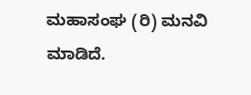ಮಹಾಸಂಘ (ರಿ) ಮನವಿ ಮಾಡಿದೆ.